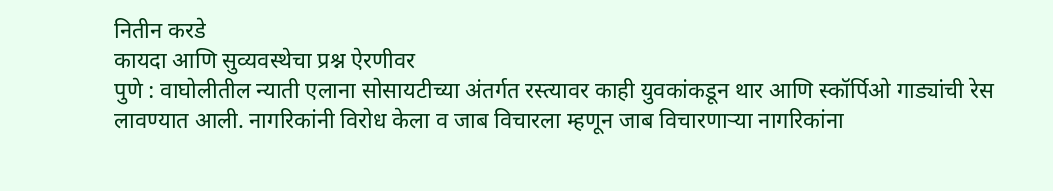नितीन करडे
कायदा आणि सुव्यवस्थेचा प्रश्न ऐरणीवर
पुणे : वाघोलीतील न्याती एलाना सोसायटीच्या अंतर्गत रस्त्यावर काही युवकांकडून थार आणि स्कॉर्पिओ गाड्यांची रेस लावण्यात आली. नागरिकांनी विरोध केला व जाब विचारला म्हणून जाब विचारणाऱ्या नागरिकांना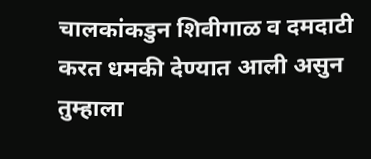चालकांकडुन शिवीगाळ व दमदाटी करत धमकी देण्यात आली असुन तुम्हाला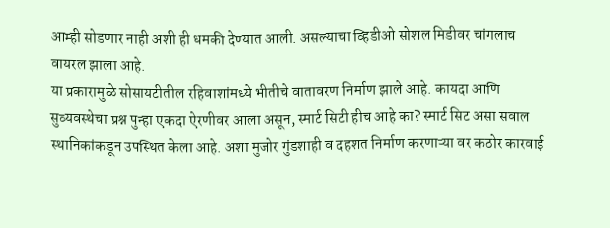आम्ही सोडणार नाही अशी ही धमकी देण्यात आली. असल्याचा व्हिडीओ सोशल मिडीवर चांगलाच वायरल झाला आहे.
या प्रकारामुळे सोसायटीतील रहिवाशांमध्ये भीतीचे वातावरण निर्माण झाले आहे. कायदा आणि सुव्यवस्थेचा प्रश्न पुन्हा एकदा ऐरणीवर आला असून, स्मार्ट सिटी हीच आहे का? स्मार्ट सिट असा सवाल स्थानिकांकडून उपस्थित केला आहे. अशा मुजोर गुंडशाही व दहशत निर्माण करणाऱ्या वर कठोर कारवाई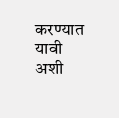करण्यात यावी अशी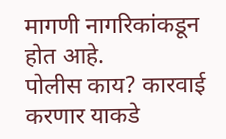मागणी नागरिकांकडून होत आहे.
पोलीस काय? कारवाई करणार याकडे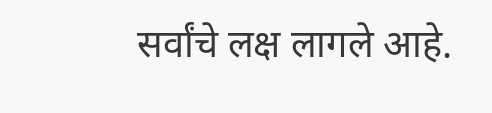सर्वांचे लक्ष लागले आहे.